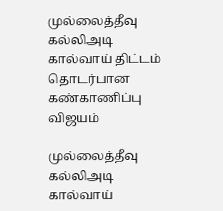முல்லைத்தீவு கல்லிஅடி கால்வாய் திட்டம் தொடர்பான கண்காணிப்பு விஜயம்

முல்லைத்தீவு கல்லிஅடி கால்வாய்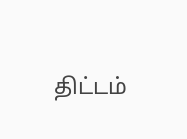திட்டம்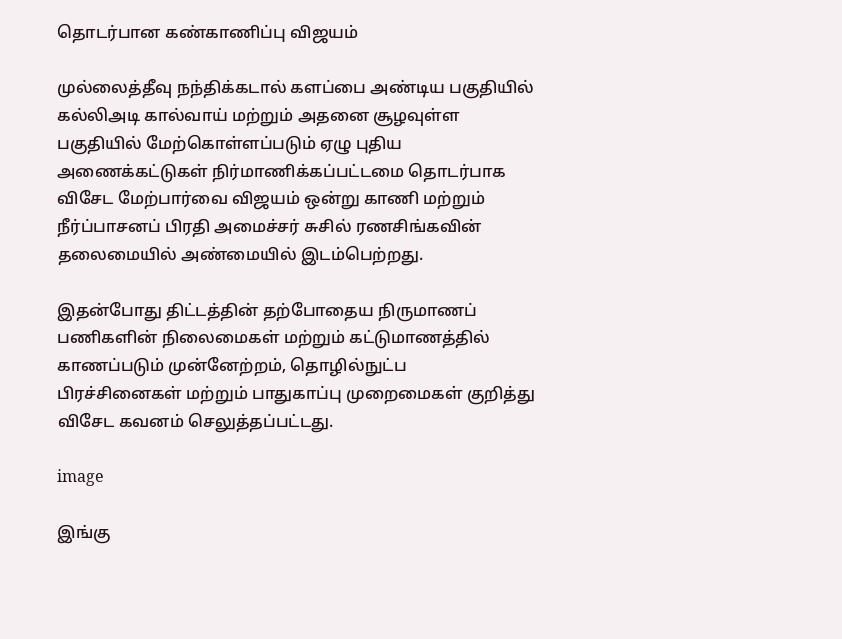தொடர்பான கண்காணிப்பு விஜயம்

முல்லைத்தீவு நந்திக்கடால் களப்பை அண்டிய பகுதியில் கல்லிஅடி கால்வாய் மற்றும் அதனை சூழவுள்ள பகுதியில் மேற்கொள்ளப்படும் ஏழு புதிய அணைக்கட்டுகள் நிர்மாணிக்கப்பட்டமை தொடர்பாக விசேட மேற்பார்வை விஜயம் ஒன்று காணி மற்றும் நீர்ப்பாசனப் பிரதி அமைச்சர் சுசில் ரணசிங்கவின் தலைமையில் அண்மையில் இடம்பெற்றது.

இதன்போது திட்டத்தின் தற்போதைய நிருமாணப் பணிகளின் நிலைமைகள் மற்றும் கட்டுமாணத்தில் காணப்படும் முன்னேற்றம், தொழில்நுட்ப பிரச்சினைகள் மற்றும் பாதுகாப்பு முறைமைகள் குறித்து விசேட கவனம் செலுத்தப்பட்டது.

image

இங்கு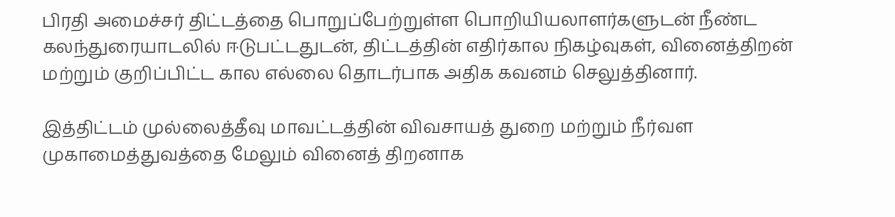பிரதி அமைச்சர் திட்டத்தை பொறுப்பேற்றுள்ள பொறியியலாளர்களுடன் நீண்ட கலந்துரையாடலில் ஈடுபட்டதுடன், திட்டத்தின் எதிர்கால நிகழ்வுகள், வினைத்திறன் மற்றும் குறிப்பிட்ட கால எல்லை தொடர்பாக அதிக கவனம் செலுத்தினார்.

இத்திட்டம் முல்லைத்தீவு மாவட்டத்தின் விவசாயத் துறை மற்றும் நீர்வள முகாமைத்துவத்தை மேலும் வினைத் திறனாக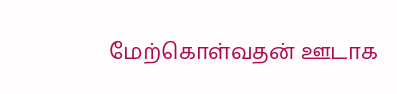மேற்கொள்வதன் ஊடாக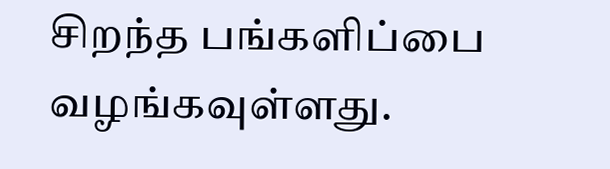சிறந்த பங்களிப்பை வழங்கவுள்ளது.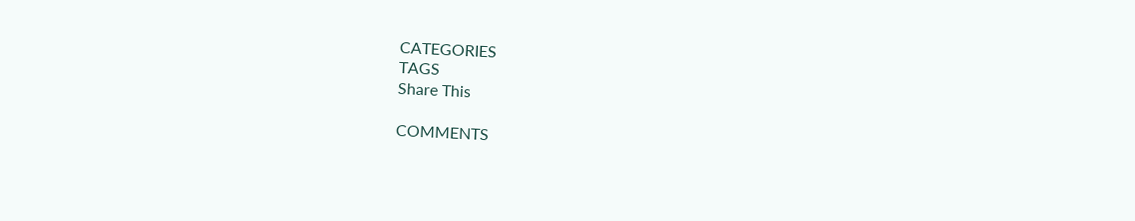CATEGORIES
TAGS
Share This

COMMENTS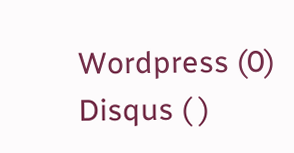Wordpress (0)
Disqus ( )